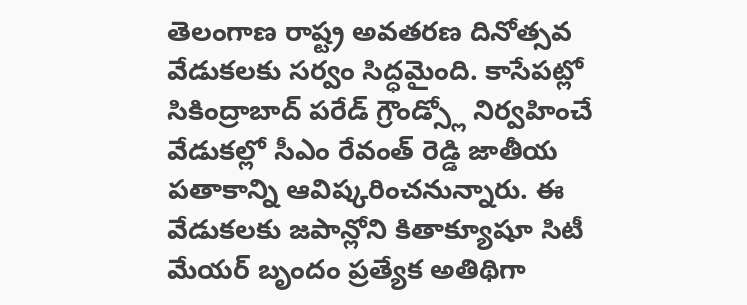తెలంగాణ రాష్ట్ర అవతరణ దినోత్సవ వేడుకలకు సర్వం సిద్ధమైంది. కాసేపట్లో సికింద్రాబాద్ పరేడ్ గ్రౌండ్స్లో నిర్వహించే వేడుకల్లో సీఎం రేవంత్ రెడ్డి జాతీయ పతాకాన్ని ఆవిష్కరించనున్నారు. ఈ వేడుకలకు జపాన్లోని కితాక్యూషూ సిటీ మేయర్ బృందం ప్రత్యేక అతిథిగా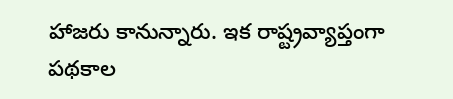హాజరు కానున్నారు. ఇక రాష్ట్రవ్యాప్తంగా పథకాల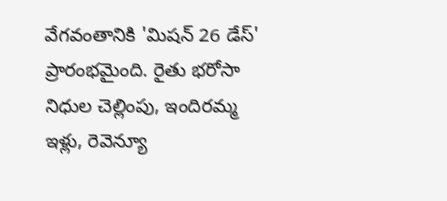వేగవంతానికి 'మిషన్ 26 డేస్' ప్రారంభమైంది. రైతు భరోసా నిధుల చెల్లింపు, ఇందిరమ్మ ఇళ్లు, రెవెన్యూ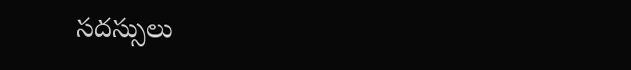సదస్సులు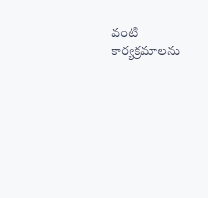వంటి కార్యక్రమాలను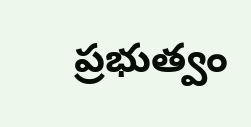ప్రభుత్వం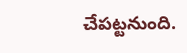చేపట్టనుంది.